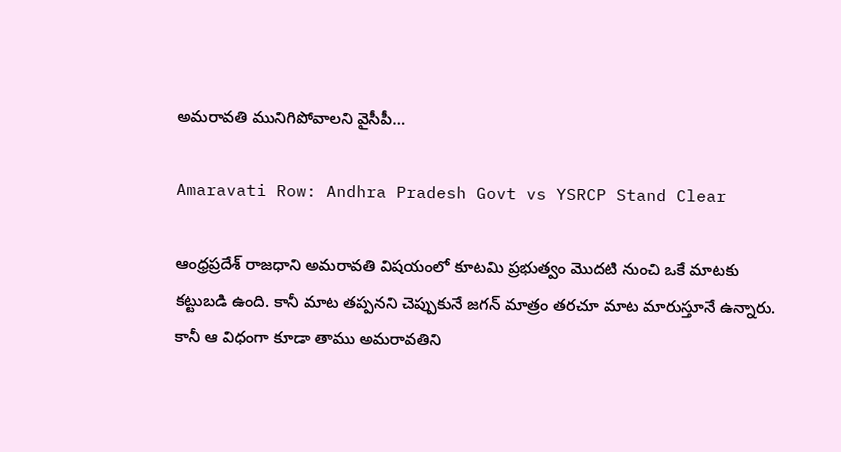అమరావతి మునిగిపోవాలని వైసీపీ…

Amaravati Row: Andhra Pradesh Govt vs YSRCP Stand Clear

ఆంధ్రప్రదేశ్‌ రాజధాని అమరావతి విషయంలో కూటమి ప్రభుత్వం మొదటి నుంచి ఒకే మాటకు కట్టుబడి ఉంది. కానీ మాట తప్పనని చెప్పుకునే జగన్‌ మాత్రం తరచూ మాట మారుస్తూనే ఉన్నారు. కానీ ఆ విధంగా కూడా తాము అమరావతిని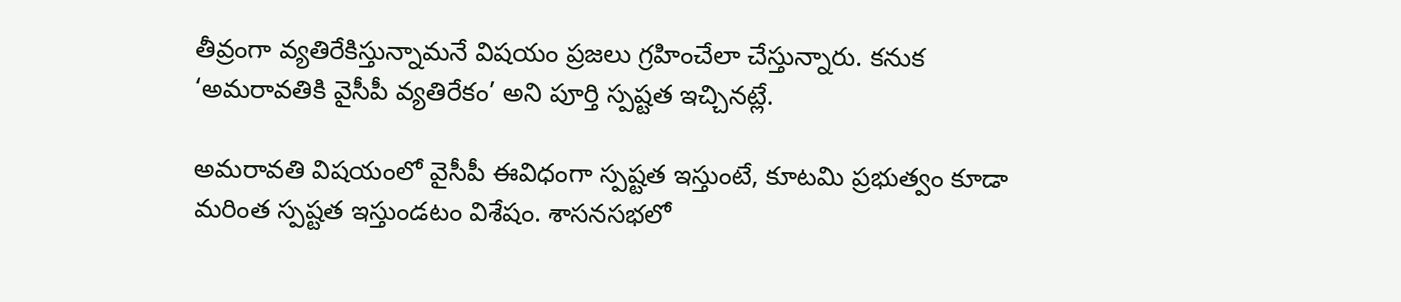తీవ్రంగా వ్యతిరేకిస్తున్నామనే విషయం ప్రజలు గ్రహించేలా చేస్తున్నారు. కనుక ‘అమరావతికి వైసీపీ వ్యతిరేకం’ అని పూర్తి స్పష్టత ఇచ్చినట్లే.

అమరావతి విషయంలో వైసీపీ ఈవిధంగా స్పష్టత ఇస్తుంటే, కూటమి ప్రభుత్వం కూడా మరింత స్పష్టత ఇస్తుండటం విశేషం. శాసనసభలో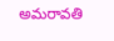అమరావతి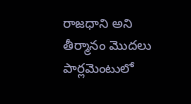రాజధాని అని తీర్మానం మొదలు పార్లమెంటులో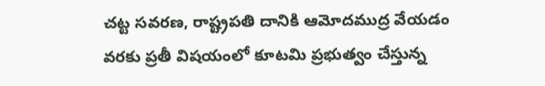చట్ట సవరణ, రాష్ట్రపతి దానికి ఆమోదముద్ర వేయడం వరకు ప్రతీ విషయంలో కూటమి ప్రభుత్వం చేస్తున్న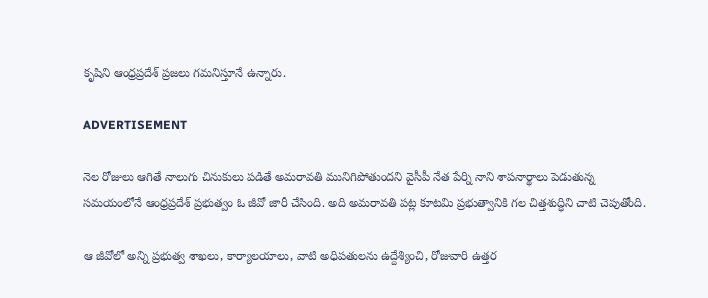కృషిని ఆంధ్రప్రదేశ్‌ ప్రజలు గమనిస్తూనే ఉన్నారు.

ADVERTISEMENT

నెల రోజులు ఆగితే నాలుగు చినుకులు పడితే అమరావతి మునిగిపోతుందని వైసీపీ నేత పేర్ని నాని శాపనార్థాలు పెడుతున్న సమయంలోనే ఆంధ్రప్రదేశ్‌ ప్రభుత్వం ఓ జీవో జారీ చేసింది. అది అమరావతి పట్ల కూటమి ప్రభుత్వానికి గల చిత్తశుద్ధిని చాటి చెపుతోంది.

ఆ జీవోలో అన్ని ప్రభుత్వ శాఖలు, కార్యాలయాలు, వాటి అధిపతులను ఉద్దేశ్యించి, రోజువారి ఉత్తర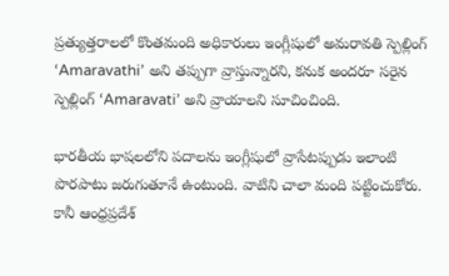ప్రత్యుత్తరాలలో కొంతమంది అధికారులు ఇంగ్లీషులో అమరావతి స్పెల్లింగ్ ‘Amaravathi’ అని తప్పుగా వ్రాస్తున్నారని, కనుక అందరూ సరైన స్పెల్లింగ్ ‘Amaravati’ అని వ్రాయాలని సూచించింది.

భారతీయ భాషలలోని పదాలను ఇంగ్లీషులో వ్రాసేటప్పుడు ఇలాంటి పొరపాటు జరుగుతూనే ఉంటుంది. వాటిని చాలా మంది పట్టించుకోరు. కానీ ఆంధ్రప్రదేశ్‌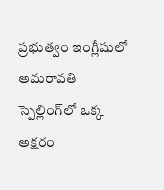ప్రభుత్వం ఇంగ్లీషులో అమరావతి స్పెల్లింగ్‌లో ఒక్క అక్షరం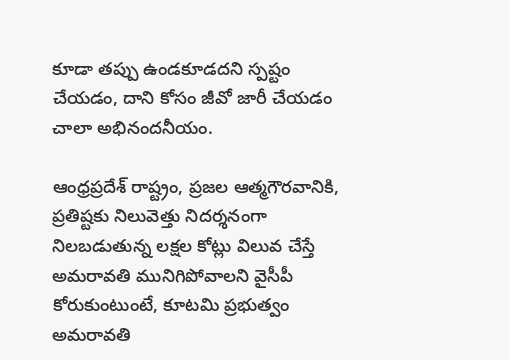కూడా తప్పు ఉండకూడదని స్పష్టం చేయడం, దాని కోసం జీవో జారీ చేయడం చాలా అభినందనీయం.

ఆంధ్రప్రదేశ్‌ రాష్ట్రం, ప్రజల ఆత్మగౌరవానికి, ప్రతిష్టకు నిలువెత్తు నిదర్శనంగా నిలబడుతున్న లక్షల కోట్లు విలువ చేస్తే అమరావతి మునిగిపోవాలని వైసీపీ కోరుకుంటుంటే, కూటమి ప్రభుత్వం అమరావతి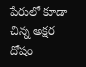పేరులో కూడా చిన్న అక్షర దోషం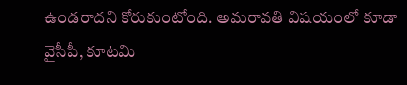ఉండరాదని కోరుకుంటోంది. అమరావతి విషయంలో కూడా వైసీపీ, కూటమి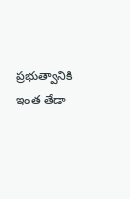ప్రభుత్వానికి ఇంత తేడా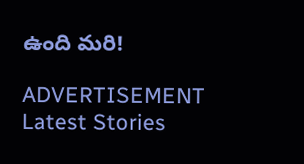ఉంది మరి!

ADVERTISEMENT
Latest Stories